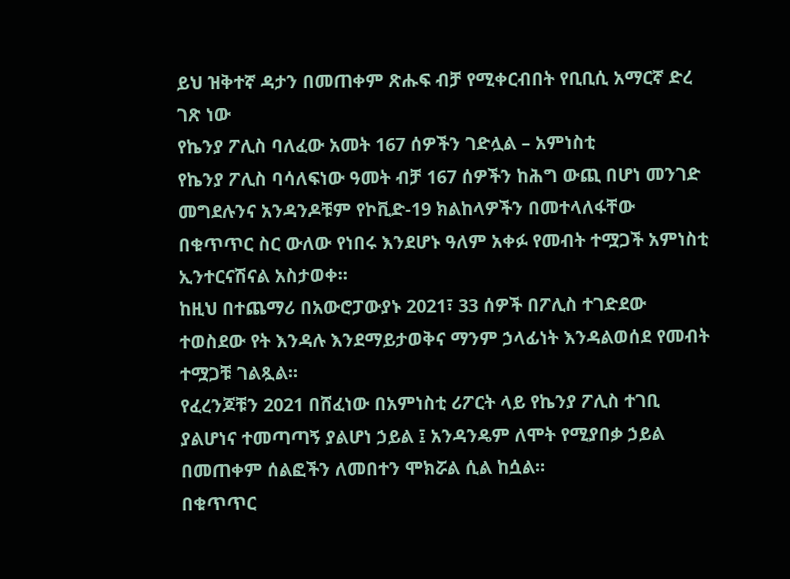ይህ ዝቅተኛ ዳታን በመጠቀም ጽሑፍ ብቻ የሚቀርብበት የቢቢሲ አማርኛ ድረ ገጽ ነው
የኬንያ ፖሊስ ባለፈው አመት 167 ሰዎችን ገድሏል – አምነስቲ
የኬንያ ፖሊስ ባሳለፍነው ዓመት ብቻ 167 ሰዎችን ከሕግ ውጪ በሆነ መንገድ መግደሉንና አንዳንዶቹም የኮቪድ-19 ክልከላዎችን በመተላለፋቸው በቁጥጥር ስር ውለው የነበሩ እንደሆኑ ዓለም አቀፉ የመብት ተሟጋች አምነስቲ ኢንተርናሽናል አስታወቀ።
ከዚህ በተጨማሪ በአውሮፓውያኑ 2021፣ 33 ሰዎች በፖሊስ ተገድደው ተወስደው የት እንዳሉ እንደማይታወቅና ማንም ኃላፊነት እንዳልወሰደ የመብት ተሟጋቹ ገልጿል።
የፈረንጆቹን 2021 በሸፈነው በአምነስቲ ሪፖርት ላይ የኬንያ ፖሊስ ተገቢ ያልሆነና ተመጣጣኝ ያልሆነ ኃይል ፤ አንዳንዴም ለሞት የሚያበቃ ኃይል በመጠቀም ሰልፎችን ለመበተን ሞክሯል ሲል ከሷል።
በቁጥጥር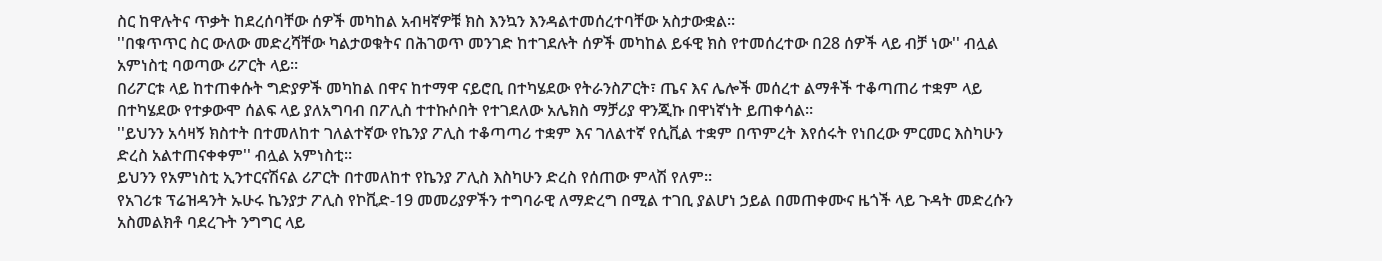ስር ከዋሉትና ጥቃት ከደረሰባቸው ሰዎች መካከል አብዛኛዎቹ ክስ እንኳን እንዳልተመሰረተባቸው አስታውቋል።
''በቁጥጥር ስር ውለው መድረሻቸው ካልታወቁትና በሕገወጥ መንገድ ከተገደሉት ሰዎች መካከል ይፋዊ ክስ የተመሰረተው በ28 ሰዎች ላይ ብቻ ነው'' ብሏል አምነስቲ ባወጣው ሪፖርት ላይ።
በሪፖርቱ ላይ ከተጠቀሱት ግድያዎች መካከል በዋና ከተማዋ ናይሮቢ በተካሄደው የትራንስፖርት፣ ጤና እና ሌሎች መሰረተ ልማቶች ተቆጣጠሪ ተቋም ላይ በተካሄደው የተቃውሞ ሰልፍ ላይ ያለአግባብ በፖሊስ ተተኩሶበት የተገደለው አሌክስ ማቻሪያ ዋንጂኩ በዋነኛነት ይጠቀሳል።
''ይህንን አሳዛኝ ክስተት በተመለከተ ገለልተኛው የኬንያ ፖሊስ ተቆጣጣሪ ተቋም እና ገለልተኛ የሲቪል ተቋም በጥምረት እየሰሩት የነበረው ምርመር እስካሁን ድረስ አልተጠናቀቀም'' ብሏል አምነስቲ።
ይህንን የአምነስቲ ኢንተርናሽናል ሪፖርት በተመለከተ የኬንያ ፖሊስ እስካሁን ድረስ የሰጠው ምላሽ የለም።
የአገሪቱ ፕሬዝዳንት ኡሁሩ ኬንያታ ፖሊስ የኮቪድ-19 መመሪያዎችን ተግባራዊ ለማድረግ በሚል ተገቢ ያልሆነ ኃይል በመጠቀሙና ዜጎች ላይ ጉዳት መድረሱን አስመልክቶ ባደረጉት ንግግር ላይ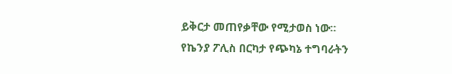ይቅርታ መጠየቃቸው የሚታወስ ነው።
የኬንያ ፖሊስ በርካታ የጭካኔ ተግባራትን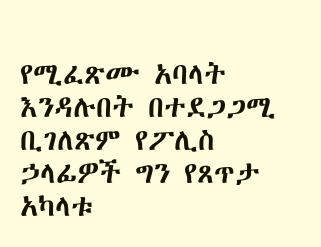የሚፈጽሙ አባላት እንዳሉበት በተደጋጋሚ ቢገለጽም የፖሊስ ኃላፊዎች ግን የጸጥታ አካላቱ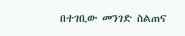በተገቢው መንገድ ስልጠና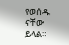የወሰዱ ናቸው ይላል።